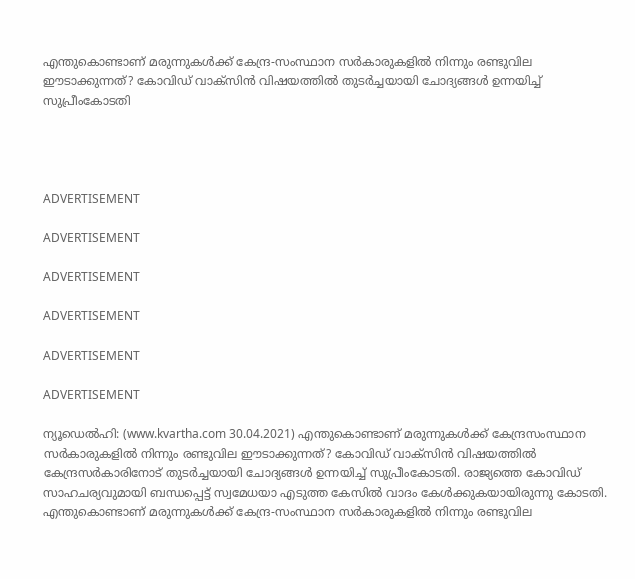എന്തുകൊണ്ടാണ് മരുന്നുകള്‍ക്ക് കേന്ദ്ര-സംസ്ഥാന സര്‍കാരുകളില്‍ നിന്നും രണ്ടുവില ഈടാക്കുന്നത്? കോവിഡ് വാക്‌സിന്‍ വിഷയത്തില്‍ തുടര്‍ച്ചയായി ചോദ്യങ്ങള്‍ ഉന്നയിച്ച് സുപ്രീംകോടതി




ADVERTISEMENT

ADVERTISEMENT

ADVERTISEMENT

ADVERTISEMENT

ADVERTISEMENT

ADVERTISEMENT

ന്യൂഡെല്‍ഹി: (www.kvartha.com 30.04.2021) എന്തുകൊണ്ടാണ് മരുന്നുകള്‍ക്ക് കേന്ദ്രസംസ്ഥാന സര്‍കാരുകളില്‍ നിന്നും രണ്ടുവില ഈടാക്കുന്നത്? കോവിഡ് വാക്‌സിന്‍ വിഷയത്തില്‍ കേന്ദ്രസര്‍കാരിനോട് തുടര്‍ച്ചയായി ചോദ്യങ്ങള്‍ ഉന്നയിച്ച് സുപ്രീംകോടതി. രാജ്യത്തെ കോവിഡ് സാഹചര്യവുമായി ബന്ധപ്പെട്ട് സ്വമേധയാ എടുത്ത കേസില്‍ വാദം കേള്‍ക്കുകയായിരുന്നു കോടതി. എന്തുകൊണ്ടാണ് മരുന്നുകള്‍ക്ക് കേന്ദ്ര-സംസ്ഥാന സര്‍കാരുകളില്‍ നിന്നും രണ്ടുവില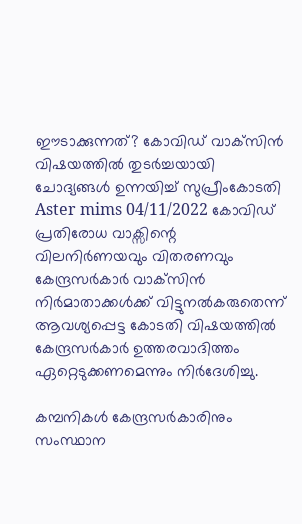ഈടാക്കുന്നത്? കോവിഡ് വാക്‌സിന്‍ വിഷയത്തില്‍ തുടര്‍ച്ചയായി ചോദ്യങ്ങള്‍ ഉന്നയിച്ച് സുപ്രീംകോടതി
Aster mims 04/11/2022 കോവിഡ് പ്രതിരോധ വാക്സിന്റെ വിലനിര്‍ണയവും വിതരണവും കേന്ദ്രസര്‍കാര്‍ വാക്‌സിന്‍ നിര്‍മാതാക്കള്‍ക്ക് വിട്ടുനല്‍കരുതെന്ന് ആവശ്യപ്പെട്ട കോടതി വിഷയത്തില്‍ കേന്ദ്രസര്‍കാര്‍ ഉത്തരവാദിത്തം ഏറ്റെടുക്കണമെന്നും നിര്‍ദേശിച്ചു.

കമ്പനികള്‍ കേന്ദ്രസര്‍കാരിനും സംസ്ഥാന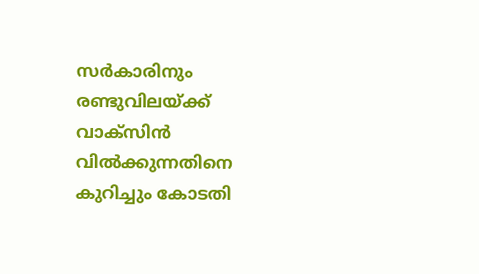സര്‍കാരിനും രണ്ടുവിലയ്ക്ക് വാക്സിന്‍ വില്‍ക്കുന്നതിനെ കുറിച്ചും കോടതി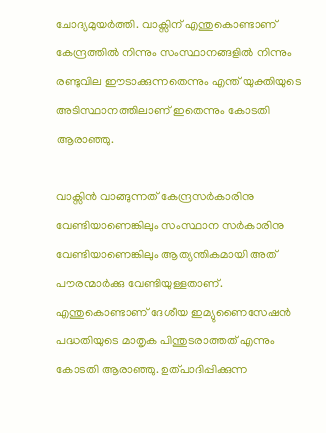ചോദ്യമുയര്‍ത്തി. വാക്സിന് എന്തുകൊണ്ടാണ് കേന്ദ്രത്തില്‍ നിന്നും സംസ്ഥാനങ്ങളില്‍ നിന്നും രണ്ടുവില ഈടാക്കുന്നതെന്നും എന്ത് യുക്തിയുടെ അടിസ്ഥാനത്തിലാണ് ഇതെന്നും കോടതി ആരാഞ്ഞു.

വാക്സിന്‍ വാങ്ങുന്നത് കേന്ദ്രസര്‍കാരിനു വേണ്ടിയാണെങ്കിലും സംസ്ഥാന സര്‍കാരിനു വേണ്ടിയാണെങ്കിലും ആത്യന്തികമായി അത് പൗരന്മാര്‍ക്കു വേണ്ടിയുള്ളതാണ്. എന്തുകൊണ്ടാണ് ദേശീയ ഇമ്യുണൈസേഷന്‍ പദ്ധതിയുടെ മാതൃക പിന്തുടരാത്തത് എന്നും കോടതി ആരാഞ്ഞു. ഉത്പാദിപ്പിക്കുന്ന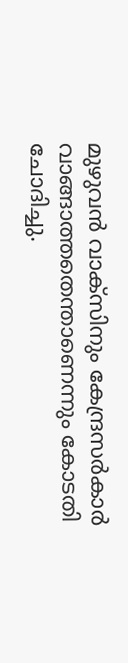മുഴുവന്‍ വാക്സിനും കേന്ദ്രസര്‍കാര്‍ വാങ്ങാത്തതെന്താണെന്നും കോടതി ചോദിച്ചു.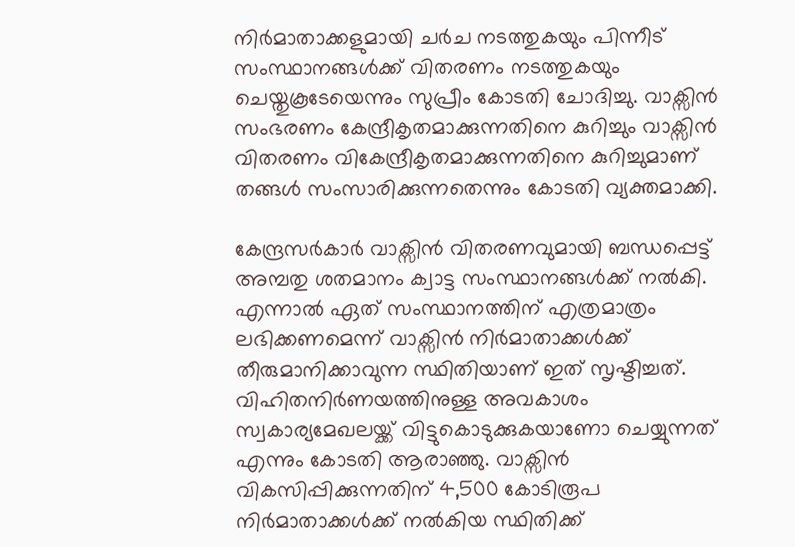നിര്‍മാതാക്കളുമായി ചര്‍ച നടത്തുകയും പിന്നീട് സംസ്ഥാനങ്ങള്‍ക്ക് വിതരണം നടത്തുകയും ചെയ്തുകൂടേയെന്നും സുപ്രീം കോടതി ചോദിച്ചു. വാക്സിന്‍ സംഭരണം കേന്ദ്രീകൃതമാക്കുന്നതിനെ കുറിച്ചും വാക്സിന്‍ വിതരണം വികേന്ദ്രീകൃതമാക്കുന്നതിനെ കുറിച്ചുമാണ് തങ്ങള്‍ സംസാരിക്കുന്നതെന്നും കോടതി വ്യക്തമാക്കി.

കേന്ദ്രസര്‍കാര്‍ വാക്സിന്‍ വിതരണവുമായി ബന്ധപ്പെട്ട് അമ്പതു ശതമാനം ക്വാട്ട സംസ്ഥാനങ്ങള്‍ക്ക് നല്‍കി. എന്നാല്‍ ഏത് സംസ്ഥാനത്തിന് എത്രമാത്രം ലഭിക്കണമെന്ന് വാക്സിന്‍ നിര്‍മാതാക്കള്‍ക്ക് തീരുമാനിക്കാവുന്ന സ്ഥിതിയാണ് ഇത് സൃഷ്ടിച്ചത്. വിഹിതനിര്‍ണയത്തിനുള്ള അവകാശം സ്വകാര്യമേഖലയ്ക്ക് വിട്ടുകൊടുക്കുകയാണോ ചെയ്യുന്നത് എന്നും കോടതി ആരാഞ്ഞു. വാക്സിന്‍ വികസിപ്പിക്കുന്നതിന് 4,500 കോടിരൂപ നിര്‍മാതാക്കള്‍ക്ക് നല്‍കിയ സ്ഥിതിക്ക്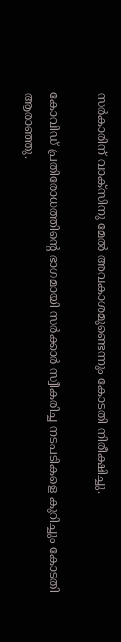സര്‍കാരിന് വാക്സിനു മേല്‍ അവകാശമുണ്ടെന്നും കോടതി നിരീക്ഷിച്ചു.

കോവിഡ് പ്രതിരോധത്തിന്റെ ഭാഗമായി സര്‍ക്കാര്‍ സ്വീകരിച്ച നടപടികളെ കുറിച്ചും കോടതി ആരാഞ്ഞു.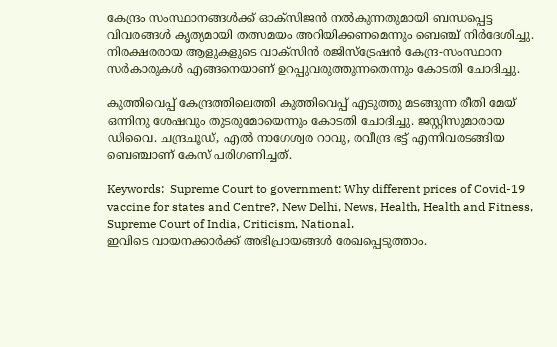കേന്ദ്രം സംസ്ഥാനങ്ങള്‍ക്ക് ഓക്‌സിജന്‍ നല്‍കുന്നതുമായി ബന്ധപ്പെട്ട വിവരങ്ങള്‍ കൃത്യമായി തത്സമയം അറിയിക്കണമെന്നും ബെഞ്ച് നിര്‍ദേശിച്ചു. നിരക്ഷരരായ ആളുകളുടെ വാക്‌സിന്‍ രജിസ്‌ട്രേഷന്‍ കേന്ദ്ര-സംസ്ഥാന സര്‍കാരുകള്‍ എങ്ങനെയാണ് ഉറപ്പുവരുത്തുന്നതെന്നും കോടതി ചോദിച്ചു.

കുത്തിവെപ്പ് കേന്ദ്രത്തിലെത്തി കുത്തിവെപ്പ് എടുത്തു മടങ്ങുന്ന രീതി മേയ് ഒന്നിനു ശേഷവും തുടരുമോയെന്നും കോടതി ചോദിച്ചു. ജസ്റ്റിസുമാരായ ഡിവൈ. ചന്ദ്രചൂഡ്, എല്‍ നാഗേശ്വര റാവു, രവീന്ദ്ര ഭട്ട് എന്നിവരടങ്ങിയ ബെഞ്ചാണ് കേസ് പരിഗണിച്ചത്.

Keywords:  Supreme Court to government: Why different prices of Covid-19 vaccine for states and Centre?, New Delhi, News, Health, Health and Fitness, Supreme Court of India, Criticism, National.
ഇവിടെ വായനക്കാർക്ക് അഭിപ്രായങ്ങൾ രേഖപ്പെടുത്താം.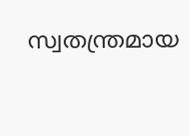സ്വതന്ത്രമായ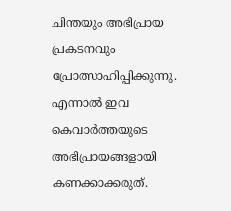ചിന്തയും അഭിപ്രായ പ്രകടനവും പ്രോത്സാഹിപ്പിക്കുന്നു. എന്നാൽ ഇവ കെവാർത്തയുടെ അഭിപ്രായങ്ങളായി കണക്കാക്കരുത്.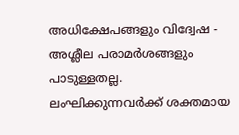അധിക്ഷേപങ്ങളും വിദ്വേഷ - അശ്ലീല പരാമർശങ്ങളും പാടുള്ളതല്ല. ലംഘിക്കുന്നവർക്ക് ശക്തമായ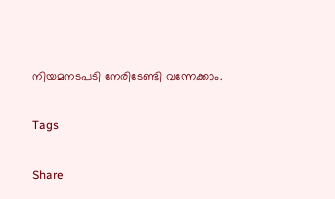നിയമനടപടി നേരിടേണ്ടി വന്നേക്കാം.

Tags

Share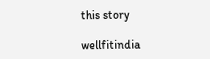this story

wellfitindia